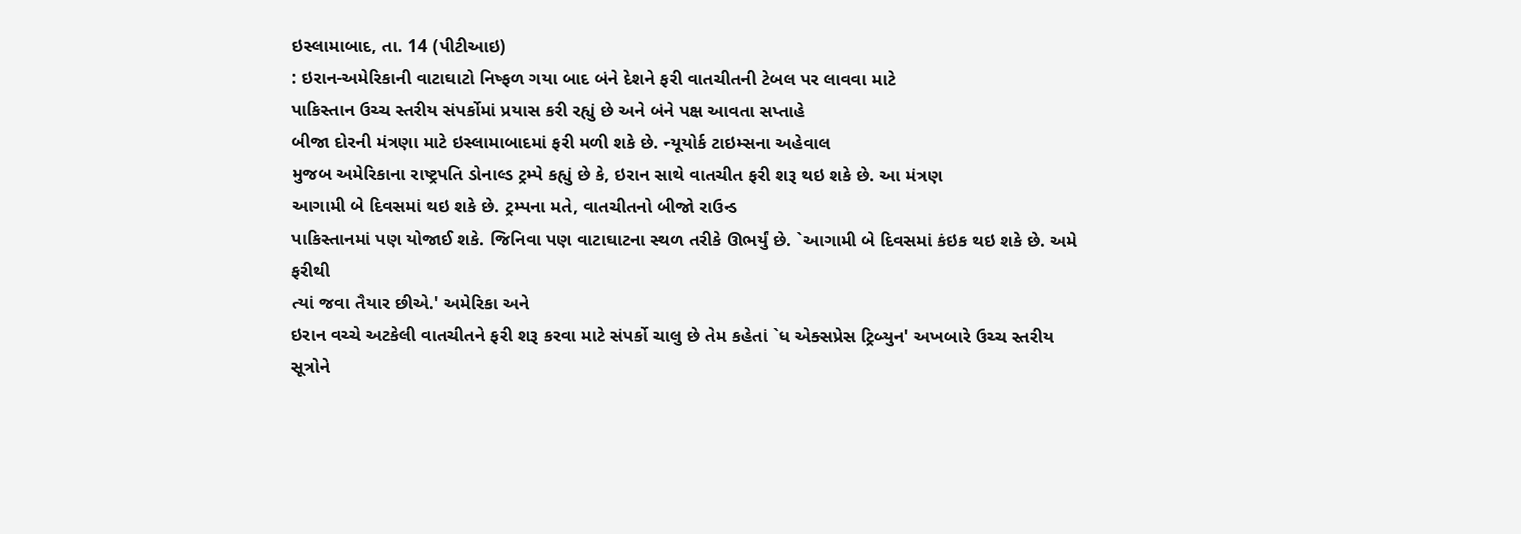ઇસ્લામાબાદ, તા. 14 (પીટીઆઇ)
: ઇરાન-અમેરિકાની વાટાઘાટો નિષ્ફળ ગયા બાદ બંને દેશને ફરી વાતચીતની ટેબલ પર લાવવા માટે
પાકિસ્તાન ઉચ્ચ સ્તરીય સંપર્કોમાં પ્રયાસ કરી રહ્યું છે અને બંને પક્ષ આવતા સપ્તાહે
બીજા દોરની મંત્રણા માટે ઇસ્લામાબાદમાં ફરી મળી શકે છે. ન્યૂયોર્ક ટાઇમ્સના અહેવાલ
મુજબ અમેરિકાના રાષ્ટ્રપતિ ડોનાલ્ડ ટ્રમ્પે કહ્યું છે કે, ઇરાન સાથે વાતચીત ફરી શરૂ થઇ શકે છે. આ મંત્રણ
આગામી બે દિવસમાં થઇ શકે છે. ટ્રમ્પના મતે, વાતચીતનો બીજો રાઉન્ડ
પાકિસ્તાનમાં પણ યોજાઈ શકે. જિનિવા પણ વાટાઘાટના સ્થળ તરીકે ઊભર્યું છે. `આગામી બે દિવસમાં કંઇક થઇ શકે છે. અમે ફરીથી
ત્યાં જવા તૈયાર છીએ.' અમેરિકા અને
ઇરાન વચ્ચે અટકેલી વાતચીતને ફરી શરૂ કરવા માટે સંપર્કો ચાલુ છે તેમ કહેતાં `ધ એક્સપ્રેસ ટ્રિબ્યુન' અખબારે ઉચ્ચ સ્તરીય સૂત્રોને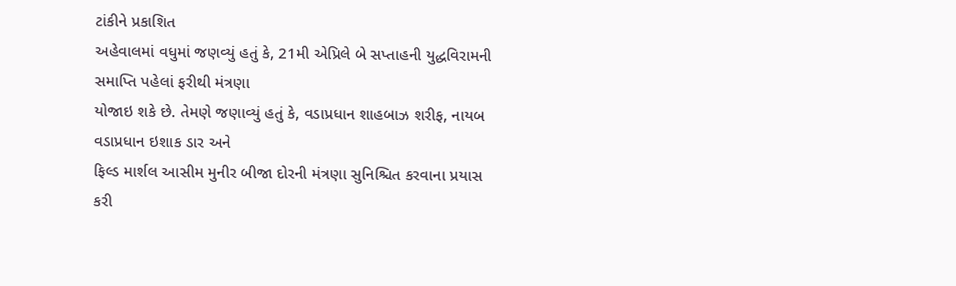ટાંકીને પ્રકાશિત
અહેવાલમાં વધુમાં જણવ્યું હતું કે, 21મી એપ્રિલે બે સપ્તાહની યુદ્ધવિરામની સમાપ્તિ પહેલાં ફરીથી મંત્રણા
યોજાઇ શકે છે. તેમણે જણાવ્યું હતું કે, વડાપ્રધાન શાહબાઝ શરીફ, નાયબ વડાપ્રધાન ઇશાક ડાર અને
ફિલ્ડ માર્શલ આસીમ મુનીર બીજા દોરની મંત્રણા સુનિશ્ચિત કરવાના પ્રયાસ કરી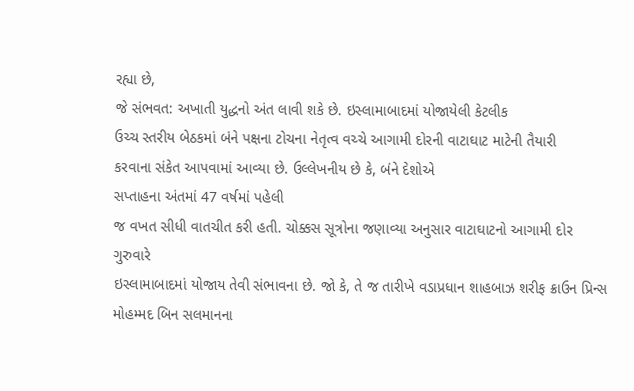રહ્યા છે,
જે સંભવત: અખાતી યુદ્ધનો અંત લાવી શકે છે. ઇસ્લામાબાદમાં યોજાયેલી કેટલીક
ઉચ્ચ સ્તરીય બેઠકમાં બંને પક્ષના ટોચના નેતૃત્વ વચ્ચે આગામી દોરની વાટાઘાટ માટેની તૈયારી
કરવાના સંકેત આપવામાં આવ્યા છે. ઉલ્લેખનીય છે કે, બંને દેશોએ
સપ્તાહના અંતમાં 47 વર્ષમાં પહેલી
જ વખત સીધી વાતચીત કરી હતી. ચોક્કસ સૂત્રોના જણાવ્યા અનુસાર વાટાઘાટનો આગામી દોર ગુરુવારે
ઇસ્લામાબાદમાં યોજાય તેવી સંભાવના છે. જો કે, તે જ તારીખે વડાપ્રધાન શાહબાઝ શરીફ ક્રાઉન પ્રિન્સ મોહમ્મદ બિન સલમાનના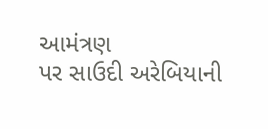આમંત્રણ
પર સાઉદી અરેબિયાની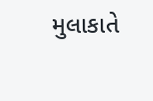મુલાકાતે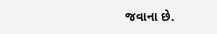જવાના છે.